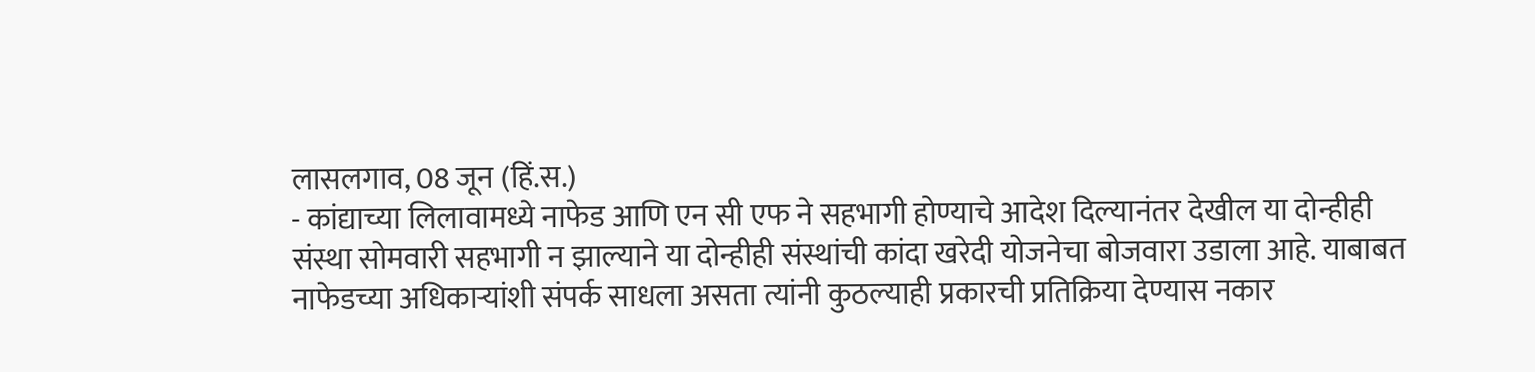लासलगाव, 08 जून (हिं.स.)
- कांद्याच्या लिलावामध्ये नाफेड आणि एन सी एफ ने सहभागी होण्याचे आदेश दिल्यानंतर देखील या दोन्हीही संस्था सोमवारी सहभागी न झाल्याने या दोन्हीही संस्थांची कांदा खरेदी योजनेचा बोजवारा उडाला आहे. याबाबत नाफेडच्या अधिकाऱ्यांशी संपर्क साधला असता त्यांनी कुठल्याही प्रकारची प्रतिक्रिया देण्यास नकार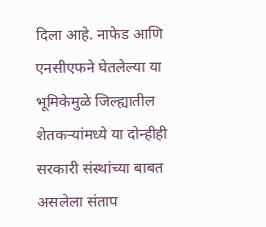दिला आहे. नाफेड आणि एनसीएफने घेतलेल्या या भूमिकेमुळे जिल्ह्यातील शेतकऱ्यांमध्ये या दोन्हीही सरकारी संस्थांच्या बाबत असलेला संताप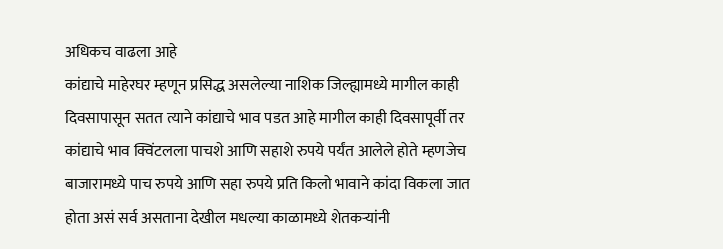अधिकच वाढला आहे
कांद्याचे माहेरघर म्हणून प्रसिद्ध असलेल्या नाशिक जिल्ह्यामध्ये मागील काही दिवसापासून सतत त्याने कांद्याचे भाव पडत आहे मागील काही दिवसापूर्वी तर कांद्याचे भाव क्विंटलला पाचशे आणि सहाशे रुपये पर्यंत आलेले होते म्हणजेच बाजारामध्ये पाच रुपये आणि सहा रुपये प्रति किलो भावाने कांदा विकला जात होता असं सर्व असताना देखील मधल्या काळामध्ये शेतकऱ्यांनी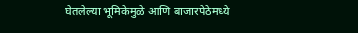घेतलेल्या भूमिकेमुळे आणि बाजारपेठेमध्ये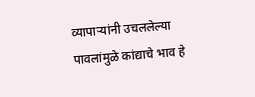व्यापाऱ्यांनी उचललेल्या पावलांमुळे कांद्याचे भाव हे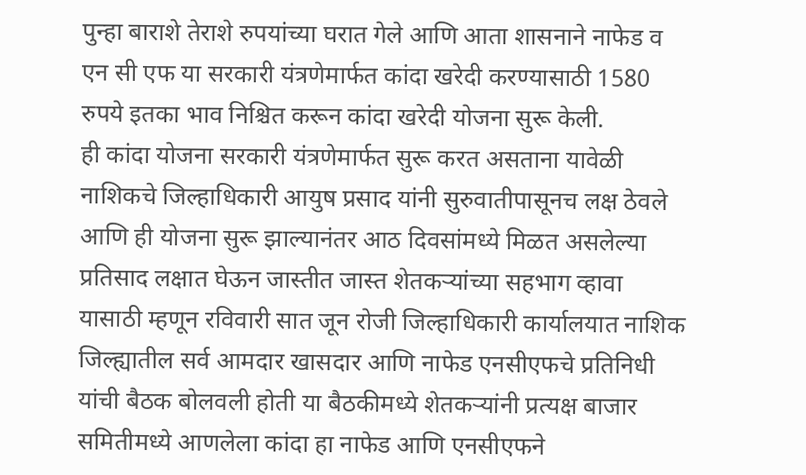पुन्हा बाराशे तेराशे रुपयांच्या घरात गेले आणि आता शासनाने नाफेड व एन सी एफ या सरकारी यंत्रणेमार्फत कांदा खरेदी करण्यासाठी 1580 रुपये इतका भाव निश्चित करून कांदा खरेदी योजना सुरू केली.
ही कांदा योजना सरकारी यंत्रणेमार्फत सुरू करत असताना यावेळी नाशिकचे जिल्हाधिकारी आयुष प्रसाद यांनी सुरुवातीपासूनच लक्ष ठेवले आणि ही योजना सुरू झाल्यानंतर आठ दिवसांमध्ये मिळत असलेल्या प्रतिसाद लक्षात घेऊन जास्तीत जास्त शेतकऱ्यांच्या सहभाग व्हावा यासाठी म्हणून रविवारी सात जून रोजी जिल्हाधिकारी कार्यालयात नाशिक जिल्ह्यातील सर्व आमदार खासदार आणि नाफेड एनसीएफचे प्रतिनिधी यांची बैठक बोलवली होती या बैठकीमध्ये शेतकऱ्यांनी प्रत्यक्ष बाजार समितीमध्ये आणलेला कांदा हा नाफेड आणि एनसीएफने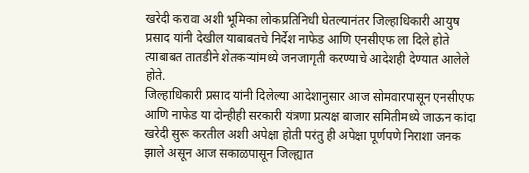खरेदी करावा अशी भूमिका लोकप्रतिनिधी घेतल्यानंतर जिल्हाधिकारी आयुष प्रसाद यांनी देखील याबाबतचे निर्देश नाफेड आणि एनसीएफ ला दिले होते त्याबाबत तातडीने शेतकऱ्यांमध्ये जनजागृती करण्याचे आदेशही देण्यात आलेले होते.
जिल्हाधिकारी प्रसाद यांनी दिलेल्या आदेशानुसार आज सोमवारपासून एनसीएफ आणि नाफेड या दोन्हीही सरकारी यंत्रणा प्रत्यक्ष बाजार समितीमध्ये जाऊन कांदा खरेदी सुरू करतील अशी अपेक्षा होती परंतु ही अपेक्षा पूर्णपणे निराशा जनक झाले असून आज सकाळपासून जिल्ह्यात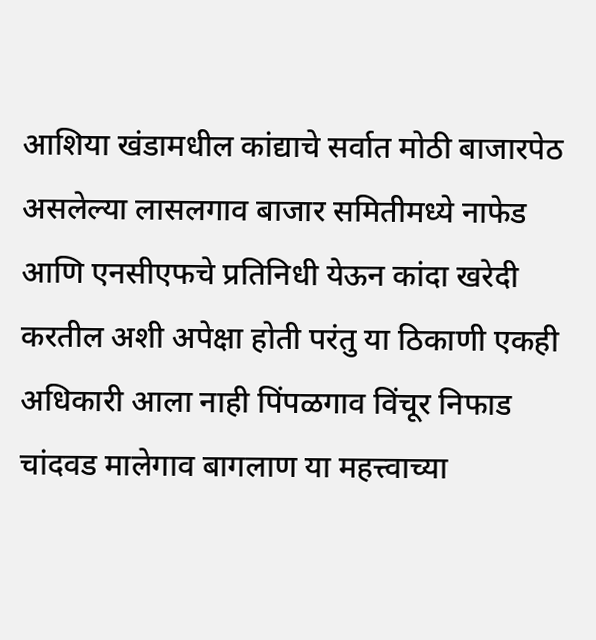आशिया खंडामधील कांद्याचे सर्वात मोठी बाजारपेठ असलेल्या लासलगाव बाजार समितीमध्ये नाफेड आणि एनसीएफचे प्रतिनिधी येऊन कांदा खरेदी करतील अशी अपेक्षा होती परंतु या ठिकाणी एकही अधिकारी आला नाही पिंपळगाव विंचूर निफाड चांदवड मालेगाव बागलाण या महत्त्वाच्या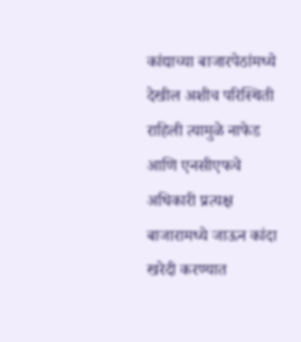कांद्याच्या बाजारपेठांमध्ये देखील अशीच परिस्थिती राहिली त्यामुळे नाफेड आणि एनसीएफचे अधिकारी प्रत्यक्ष बाजारामध्ये जाऊन कांदा खरेदी करण्यात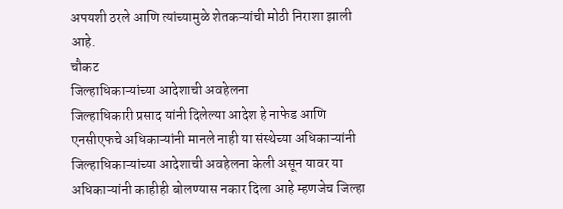अपयशी ठरले आणि त्यांच्यामुळे शेतकऱ्यांची मोठी निराशा झाली आहे.
चौकट
जिल्हाधिकाऱ्यांच्या आदेशाची अवहेलना
जिल्हाधिकारी प्रसाद यांनी दिलेल्या आदेश हे नाफेड आणि एनसीएफचे अधिकाऱ्यांनी मानले नाही या संस्थेच्या अधिकाऱ्यांनी जिल्हाधिकाऱ्यांच्या आदेशाची अवहेलना केली असून यावर या अधिकाऱ्यांनी काहीही बोलण्यास नकार दिला आहे म्हणजेच जिल्हा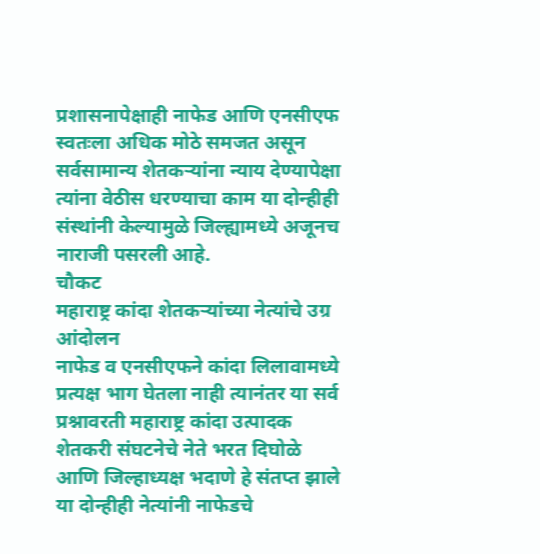प्रशासनापेक्षाही नाफेड आणि एनसीएफ स्वतःला अधिक मोठे समजत असून सर्वसामान्य शेतकऱ्यांना न्याय देण्यापेक्षा त्यांना वेठीस धरण्याचा काम या दोन्हीही संस्थांनी केल्यामुळे जिल्ह्यामध्ये अजूनच नाराजी पसरली आहे.
चौकट
महाराष्ट्र कांदा शेतकऱ्यांच्या नेत्यांचे उग्र आंदोलन
नाफेड व एनसीएफने कांदा लिलावामध्ये प्रत्यक्ष भाग घेतला नाही त्यानंतर या सर्व प्रश्नावरती महाराष्ट्र कांदा उत्पादक शेतकरी संघटनेचे नेते भरत दिघोळे आणि जिल्हाध्यक्ष भदाणे हे संतप्त झाले या दोन्हीही नेत्यांनी नाफेडचे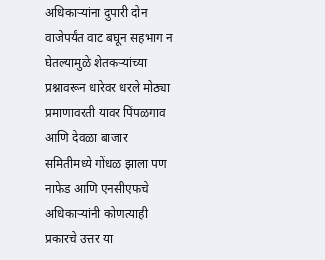अधिकाऱ्यांना दुपारी दोन वाजेपर्यंत वाट बघून सहभाग न घेतल्यामुळे शेतकऱ्यांच्या प्रश्नावरून धारेवर धरले मोठ्या प्रमाणावरती यावर पिंपळगाव आणि देवळा बाजार समितीमध्ये गोंधळ झाला पण नाफेड आणि एनसीएफचे अधिकाऱ्यांनी कोणत्याही प्रकारचे उत्तर या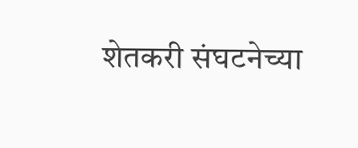शेतकरी संघटनेच्या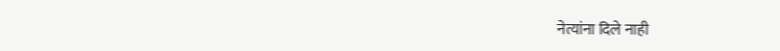नेत्यांना दिले नाही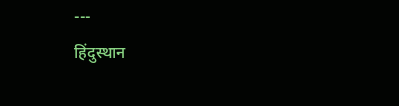---
हिंदुस्थान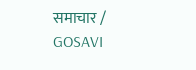समाचार / GOSAVI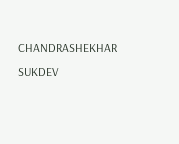CHANDRASHEKHAR SUKDEV